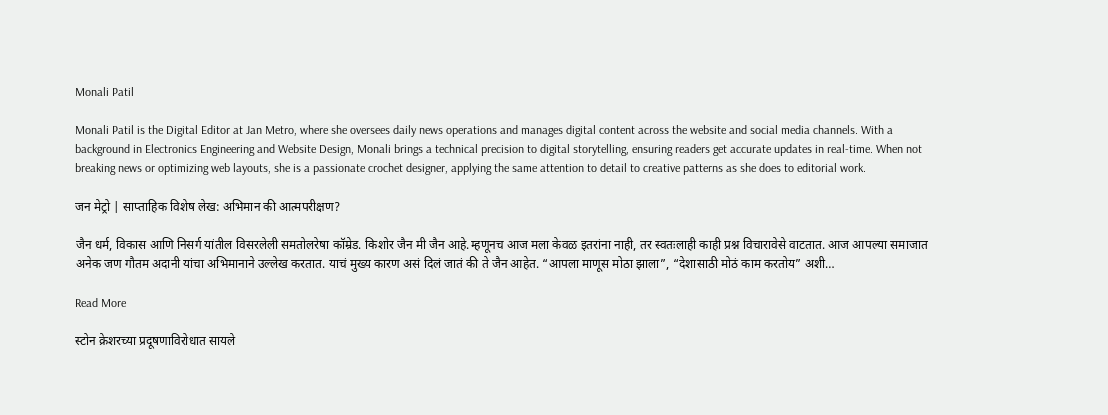Monali Patil

Monali Patil is the Digital Editor at Jan Metro, where she oversees daily news operations and manages digital content across the website and social media channels. With a background in Electronics Engineering and Website Design, Monali brings a technical precision to digital storytelling, ensuring readers get accurate updates in real-time. When not breaking news or optimizing web layouts, she is a passionate crochet designer, applying the same attention to detail to creative patterns as she does to editorial work.

जन मेट्रो | साप्ताहिक विशेष लेख: अभिमान की आत्मपरीक्षण?

जैन धर्म, विकास आणि निसर्ग यांतील विसरलेली समतोलरेषा कॉम्रेड. किशोर जैन मी जैन आहे.म्हणूनच आज मला केवळ इतरांना नाही, तर स्वतःलाही काही प्रश्न विचारावेसे वाटतात. आज आपल्या समाजात अनेक जण गौतम अदानी यांचा अभिमानाने उल्लेख करतात. याचं मुख्य कारण असं दिलं जातं की ते जैन आहेत. “आपला माणूस मोठा झाला”, “देशासाठी मोठं काम करतोय” अशी…

Read More

स्टोन क्रेशरच्या प्रदूषणाविरोधात सायले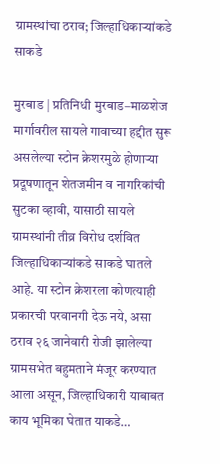ग्रामस्थांचा ठराव; जिल्हाधिकाऱ्यांकडे साकडे

मुरबाड | प्रतिनिधी मुरबाड–माळशेज मार्गावरील सायले गावाच्या हद्दीत सुरू असलेल्या स्टोन क्रेशरमुळे होणाऱ्या प्रदूषणातून शेतजमीन व नागरिकांची सुटका व्हावी, यासाठी सायले ग्रामस्थांनी तीव्र विरोध दर्शवित जिल्हाधिकाऱ्यांकडे साकडे घातले आहे. या स्टोन क्रेशरला कोणत्याही प्रकारची परवानगी देऊ नये, असा ठराव २६ जानेवारी रोजी झालेल्या ग्रामसभेत बहुमताने मंजूर करण्यात आला असून, जिल्हाधिकारी याबाबत काय भूमिका घेतात याकडे…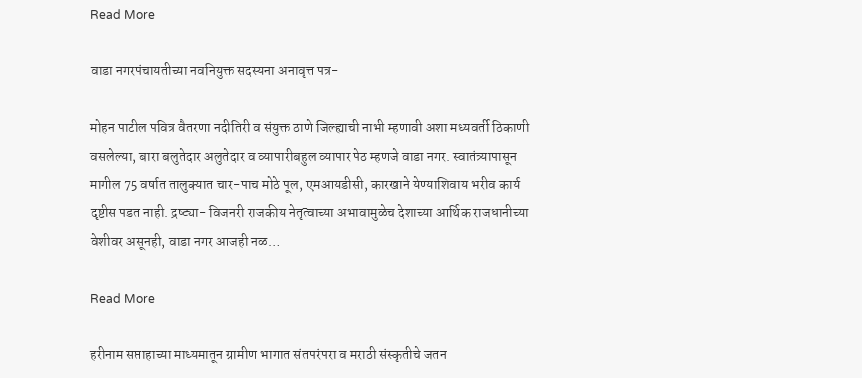Read More

वाडा नगरपंचायतीच्या नवनियुक्त सदस्यना अनावृत्त पत्र-

मोहन पाटील पवित्र वैतरणा नदीतिरी व संयुक्त ठाणे जिल्ह्याची नाभी म्हणावी अशा मध्यवर्ती ठिकाणी वसलेल्या, बारा बलुतेदार अलुतेदार व व्यापारीबहुल व्यापार पेठ म्हणजे वाडा नगर. स्वातंत्र्यापासून मागील 75 वर्षात तालुक्यात चार-पाच मोठे पूल, एमआयडीसी, कारखाने येण्याशिवाय भरीव कार्य दृष्टीस पडत नाही. द्रष्ट्या- विजनरी राजकीय नेतृत्वाच्या अभावामुळेच देशाच्या आर्थिक राजधानीच्या वेशीवर असूनही, वाडा नगर आजही नळ…

Read More

हरीनाम सप्ताहाच्या माध्यमातून ग्रामीण भागात संतपरंपरा व मराठी संस्कृतीचे जतन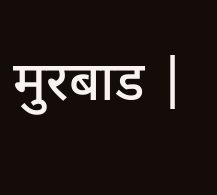मुरबाड |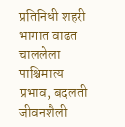प्रतिनिधी शहरी भागात वाढत चाललेला पाश्चिमात्य प्रभाव, बदलती जीवनशैली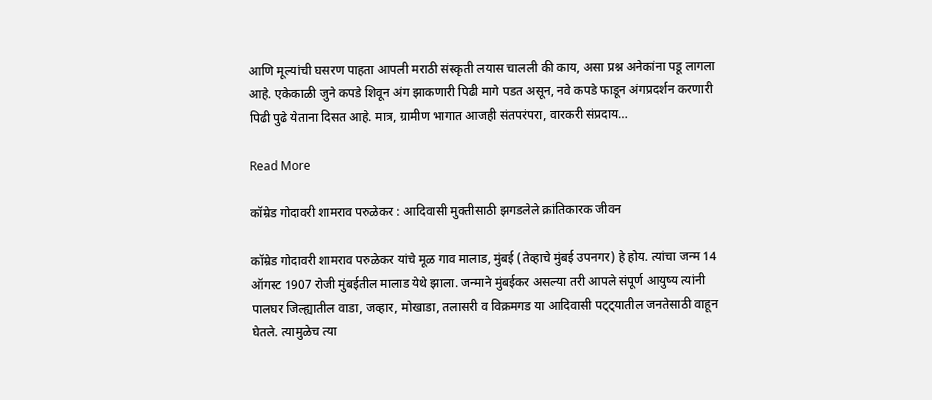आणि मूल्यांची घसरण पाहता आपली मराठी संस्कृती लयास चालली की काय, असा प्रश्न अनेकांना पडू लागला आहे. एकेकाळी जुने कपडे शिवून अंग झाकणारी पिढी मागे पडत असून, नवे कपडे फाडून अंगप्रदर्शन करणारी पिढी पुढे येताना दिसत आहे. मात्र, ग्रामीण भागात आजही संतपरंपरा, वारकरी संप्रदाय…

Read More

कॉम्रेड गोदावरी शामराव परुळेकर : आदिवासी मुक्तीसाठी झगडलेले क्रांतिकारक जीवन

कॉम्रेड गोदावरी शामराव परुळेकर यांचे मूळ गाव मालाड, मुंबई (तेव्हाचे मुंबई उपनगर) हे होय. त्यांचा जन्म 14 ऑगस्ट 1907 रोजी मुंबईतील मालाड येथे झाला. जन्माने मुंबईकर असल्या तरी आपले संपूर्ण आयुष्य त्यांनी पालघर जिल्ह्यातील वाडा, जव्हार, मोखाडा, तलासरी व विक्रमगड या आदिवासी पट्ट्यातील जनतेसाठी वाहून घेतले. त्यामुळेच त्या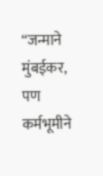“जन्माने मुंबईकर, पण कर्मभूमीने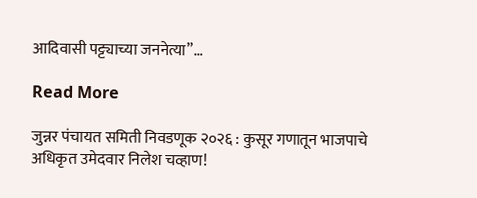आदिवासी पट्ट्याच्या जननेत्या”…

Read More

जुन्नर पंचायत समिती निवडणूक २०२६ : कुसूर गणातून भाजपाचे अधिकृत उमेदवार निलेश चव्हाण!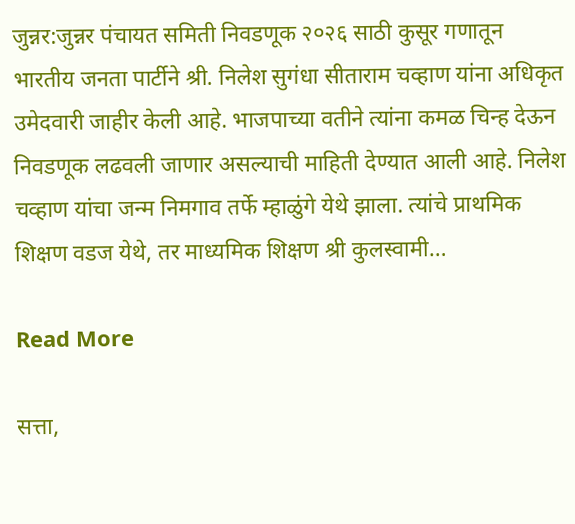जुन्नर:जुन्नर पंचायत समिती निवडणूक २०२६ साठी कुसूर गणातून भारतीय जनता पार्टीने श्री. निलेश सुगंधा सीताराम चव्हाण यांना अधिकृत उमेदवारी जाहीर केली आहे. भाजपाच्या वतीने त्यांना कमळ चिन्ह देऊन निवडणूक लढवली जाणार असल्याची माहिती देण्यात आली आहे. निलेश चव्हाण यांचा जन्म निमगाव तर्फे म्हाळुंगे येथे झाला. त्यांचे प्राथमिक शिक्षण वडज येथे, तर माध्यमिक शिक्षण श्री कुलस्वामी…

Read More

सत्ता,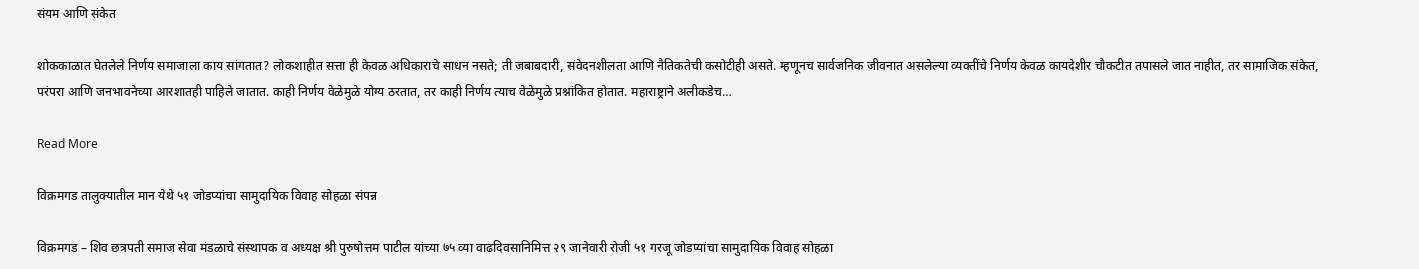संयम आणि संकेत

शोककाळात घेतलेले निर्णय समाजाला काय सांगतात? लोकशाहीत सत्ता ही केवळ अधिकाराचे साधन नसते; ती जबाबदारी, संवेदनशीलता आणि नैतिकतेची कसोटीही असते. म्हणूनच सार्वजनिक जीवनात असलेल्या व्यक्तींचे निर्णय केवळ कायदेशीर चौकटीत तपासले जात नाहीत, तर सामाजिक संकेत, परंपरा आणि जनभावनेच्या आरशातही पाहिले जातात. काही निर्णय वेळेमुळे योग्य ठरतात, तर काही निर्णय त्याच वेळेमुळे प्रश्नांकित होतात. महाराष्ट्राने अलीकडेच…

Read More

विक्रमगड तालुक्यातील मान येथे ५१ जोडप्यांचा सामुदायिक विवाह सोहळा संपन्न

विक्रमगड – शिव छत्रपती समाज सेवा मंडळाचे संस्थापक व अध्यक्ष श्री पुरुषोत्तम पाटील यांच्या ७५ व्या वाढदिवसानिमित्त २९ जानेवारी रोजी ५१ गरजू जोडप्यांचा सामुदायिक विवाह सोहळा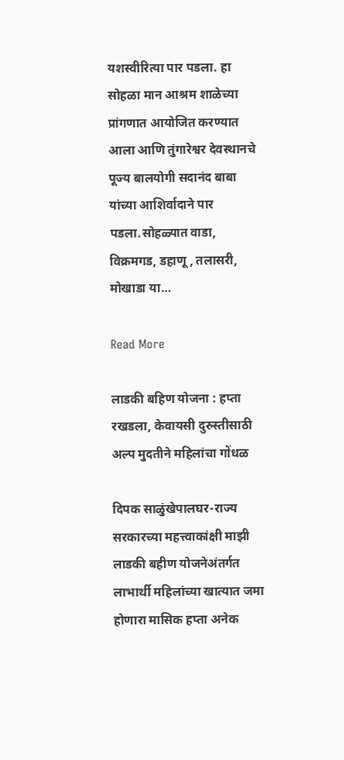यशस्वीरित्या पार पडला. हा सोहळा मान आश्रम शाळेच्या प्रांगणात आयोजित करण्यात आला आणि तुंगारेश्वर देवस्थानचे पूज्य बालयोगी सदानंद बाबा यांच्या आशिर्वादाने पार पडला.सोहळ्यात वाडा, विक्रमगड, डहाणू, तलासरी, मोखाडा या…

Read More

लाडकी बहिण योजना : हप्ता रखडला, केवायसी दुरुस्तीसाठी अल्प मुदतीने महिलांचा गोंधळ

दिपक साळुंखेपालघर-राज्य सरकारच्या महत्त्वाकांक्षी माझी लाडकी बहीण योजनेअंतर्गत लाभार्थी महिलांच्या खात्यात जमा होणारा मासिक हप्ता अनेक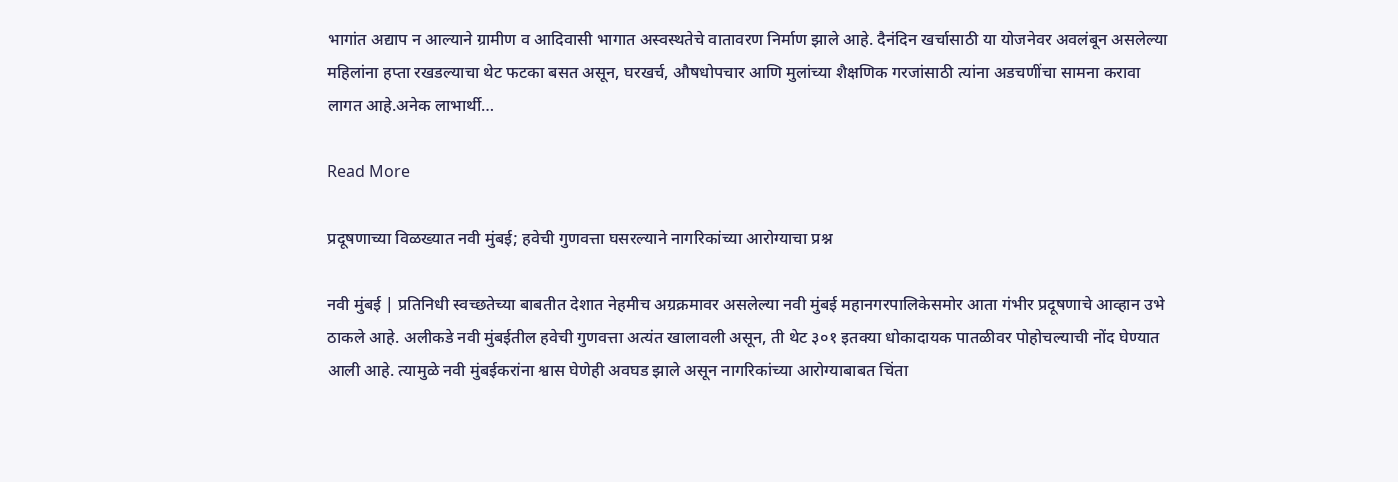भागांत अद्याप न आल्याने ग्रामीण व आदिवासी भागात अस्वस्थतेचे वातावरण निर्माण झाले आहे. दैनंदिन खर्चासाठी या योजनेवर अवलंबून असलेल्या महिलांना हप्ता रखडल्याचा थेट फटका बसत असून, घरखर्च, औषधोपचार आणि मुलांच्या शैक्षणिक गरजांसाठी त्यांना अडचणींचा सामना करावा लागत आहे.अनेक लाभार्थी…

Read More

प्रदूषणाच्या विळख्यात नवी मुंबई; हवेची गुणवत्ता घसरल्याने नागरिकांच्या आरोग्याचा प्रश्न

नवी मुंबई | प्रतिनिधी स्वच्छतेच्या बाबतीत देशात नेहमीच अग्रक्रमावर असलेल्या नवी मुंबई महानगरपालिकेसमोर आता गंभीर प्रदूषणाचे आव्हान उभे ठाकले आहे. अलीकडे नवी मुंबईतील हवेची गुणवत्ता अत्यंत खालावली असून, ती थेट ३०१ इतक्या धोकादायक पातळीवर पोहोचल्याची नोंद घेण्यात आली आहे. त्यामुळे नवी मुंबईकरांना श्वास घेणेही अवघड झाले असून नागरिकांच्या आरोग्याबाबत चिंता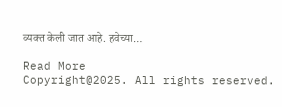व्यक्त केली जात आहे. हवेच्या…

Read More
Copyright@2025. All rights reserved.